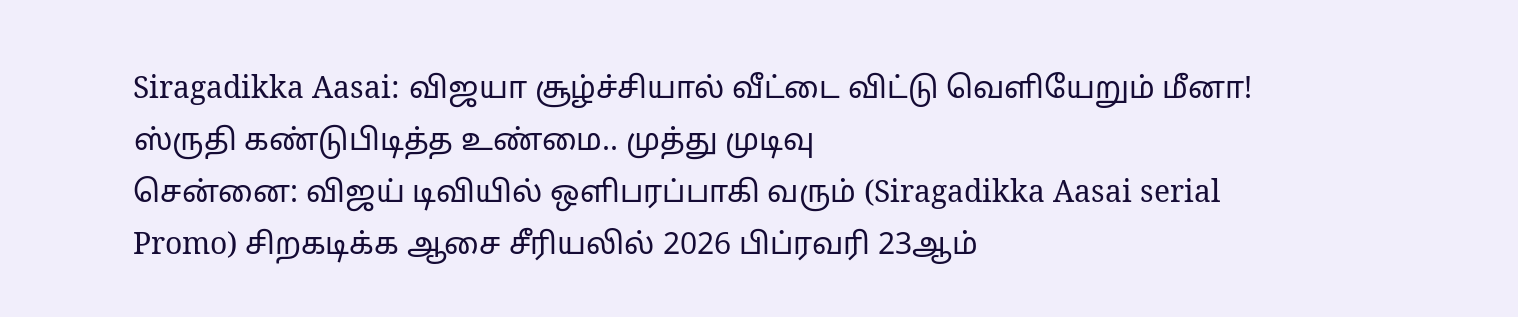Siragadikka Aasai: விஜயா சூழ்ச்சியால் வீட்டை விட்டு வெளியேறும் மீனா! ஸ்ருதி கண்டுபிடித்த உண்மை.. முத்து முடிவு
சென்னை: விஜய் டிவியில் ஒளிபரப்பாகி வரும் (Siragadikka Aasai serial Promo) சிறகடிக்க ஆசை சீரியலில் 2026 பிப்ரவரி 23ஆம்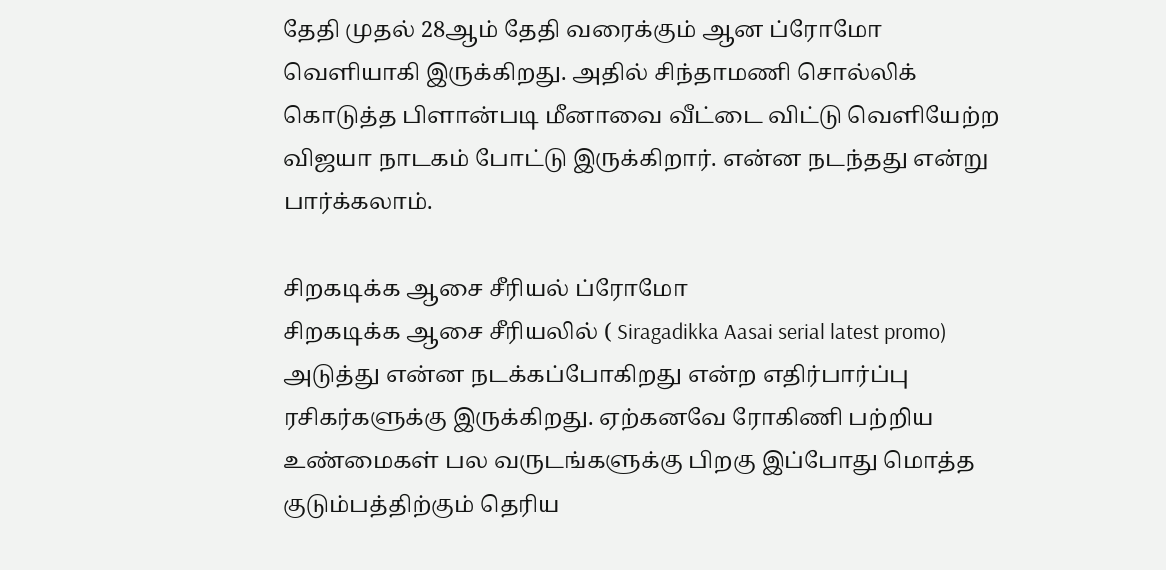தேதி முதல் 28ஆம் தேதி வரைக்கும் ஆன ப்ரோமோ வெளியாகி இருக்கிறது. அதில் சிந்தாமணி சொல்லிக் கொடுத்த பிளான்படி மீனாவை வீட்டை விட்டு வெளியேற்ற விஜயா நாடகம் போட்டு இருக்கிறார். என்ன நடந்தது என்று பார்க்கலாம்.

சிறகடிக்க ஆசை சீரியல் ப்ரோமோ
சிறகடிக்க ஆசை சீரியலில் ( Siragadikka Aasai serial latest promo) அடுத்து என்ன நடக்கப்போகிறது என்ற எதிர்பார்ப்பு ரசிகர்களுக்கு இருக்கிறது. ஏற்கனவே ரோகிணி பற்றிய உண்மைகள் பல வருடங்களுக்கு பிறகு இப்போது மொத்த குடும்பத்திற்கும் தெரிய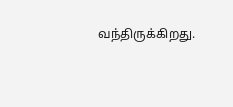வந்திருக்கிறது.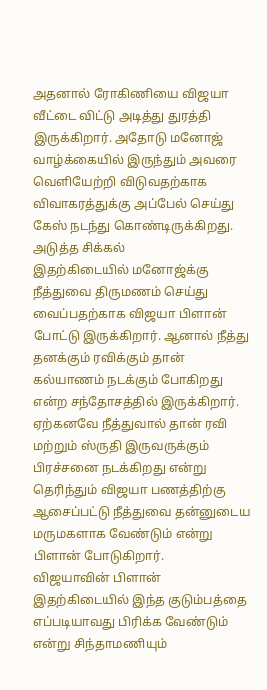அதனால் ரோகிணியை விஜயா வீட்டை விட்டு அடித்து துரத்தி இருக்கிறார். அதோடு மனோஜ் வாழ்க்கையில் இருந்தும் அவரை வெளியேற்றி விடுவதற்காக விவாகரத்துக்கு அப்பேல் செய்து கேஸ் நடந்து கொண்டிருக்கிறது.
அடுத்த சிக்கல்
இதற்கிடையில் மனோஜ்க்கு நீத்துவை திருமணம் செய்து வைப்பதற்காக விஜயா பிளான் போட்டு இருக்கிறார். ஆனால் நீத்து தனக்கும் ரவிக்கும் தான் கல்யாணம் நடக்கும் போகிறது என்ற சந்தோசத்தில் இருக்கிறார். ஏற்கனவே நீத்துவால் தான் ரவி மற்றும் ஸ்ருதி இருவருக்கும் பிரச்சனை நடக்கிறது என்று தெரிந்தும் விஜயா பணத்திற்கு ஆசைப்பட்டு நீத்துவை தன்னுடைய மருமகளாக வேண்டும் என்று பிளான் போடுகிறார்.
விஜயாவின் பிளான்
இதற்கிடையில் இந்த குடும்பத்தை எப்படியாவது பிரிக்க வேண்டும் என்று சிந்தாமணியும்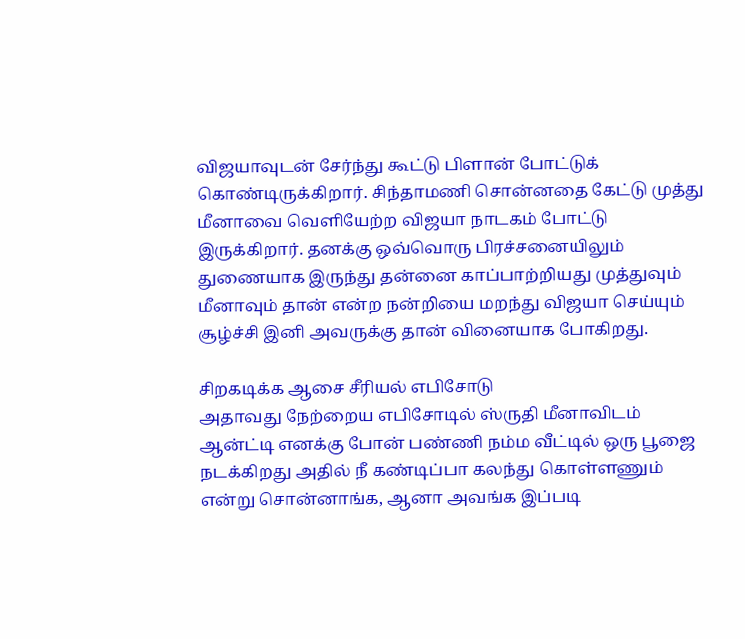விஜயாவுடன் சேர்ந்து கூட்டு பிளான் போட்டுக் கொண்டிருக்கிறார். சிந்தாமணி சொன்னதை கேட்டு முத்து மீனாவை வெளியேற்ற விஜயா நாடகம் போட்டு இருக்கிறார். தனக்கு ஒவ்வொரு பிரச்சனையிலும் துணையாக இருந்து தன்னை காப்பாற்றியது முத்துவும் மீனாவும் தான் என்ற நன்றியை மறந்து விஜயா செய்யும் சூழ்ச்சி இனி அவருக்கு தான் வினையாக போகிறது.

சிறகடிக்க ஆசை சீரியல் எபிசோடு
அதாவது நேற்றைய எபிசோடில் ஸ்ருதி மீனாவிடம் ஆன்ட்டி எனக்கு போன் பண்ணி நம்ம வீட்டில் ஒரு பூஜை நடக்கிறது அதில் நீ கண்டிப்பா கலந்து கொள்ளணும் என்று சொன்னாங்க, ஆனா அவங்க இப்படி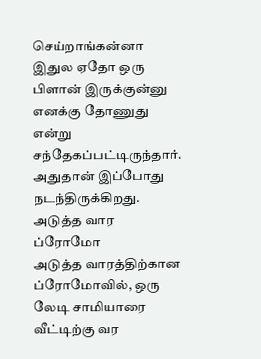செய்றாங்கன்னா இதுல ஏதோ ஒரு பிளான் இருக்குன்னு எனக்கு தோணுது என்று சந்தேகப்பட்டிருந்தார். அதுதான் இப்போது நடந்திருக்கிறது.
அடுத்த வார ப்ரோமோ
அடுத்த வாரத்திற்கான ப்ரோமோவில், ஒரு லேடி சாமியாரை வீட்டிற்கு வர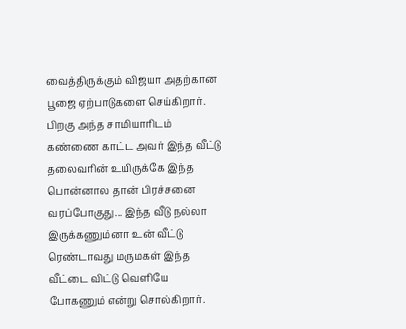வைத்திருக்கும் விஜயா அதற்கான பூஜை ஏற்பாடுகளை செய்கிறார். பிறகு அந்த சாமியாரிடம் கண்ணை காட்ட அவர் இந்த வீட்டு தலைவரின் உயிருக்கே இந்த பொன்னால தான் பிரச்சனை வரப்போகுது... இந்த வீடு நல்லா இருக்கணும்னா உன் வீட்டு ரெண்டாவது மருமகள் இந்த வீட்டை விட்டு வெளியே போகணும் என்று சொல்கிறார்.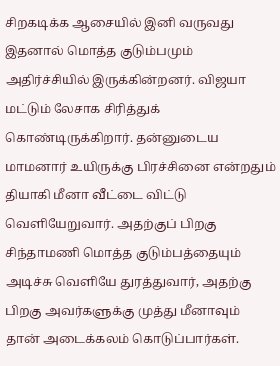சிறகடிக்க ஆசையில் இனி வருவது
இதனால் மொத்த குடும்பமும் அதிர்ச்சியில் இருக்கின்றனர். விஜயா மட்டும் லேசாக சிரித்துக் கொண்டிருக்கிறார். தன்னுடைய மாமனார் உயிருக்கு பிரச்சினை என்றதும் தியாகி மீனா வீட்டை விட்டு வெளியேறுவார். அதற்குப் பிறகு சிந்தாமணி மொத்த குடும்பத்தையும் அடிச்சு வெளியே துரத்துவார், அதற்கு பிறகு அவர்களுக்கு முத்து மீனாவும் தான் அடைக்கலம் கொடுப்பார்கள்.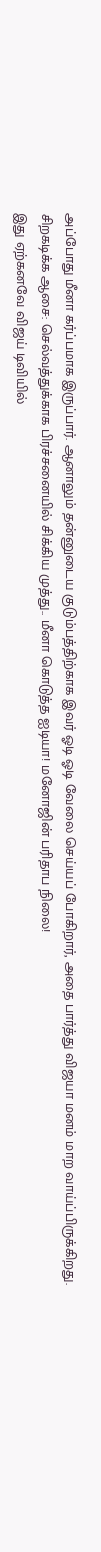அப்போது மீனா கர்ப்பமாக இருப்பார். ஆனாலும் தன்னுடைய குடும்பத்திற்காக இவர் ஓடி ஓடி வேலை செய்யப் போகிறார், அதை பார்த்து விஜயா மனம் மாற வாய்ப்பிருக்கிறது.
சிறகடிக்க ஆசை: செல்வத்துக்காக பிரச்சனையில் சிக்கிய முத்து.. மீனா கொடுத்த ஐடியா! மனோஜின் பரிதாப நிலை!
இது ஏற்கனவே விஜய் டிவியில்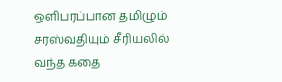ஒளிபரப்பான தமிழும் சரஸ்வதியும் சீரியலில் வந்த கதை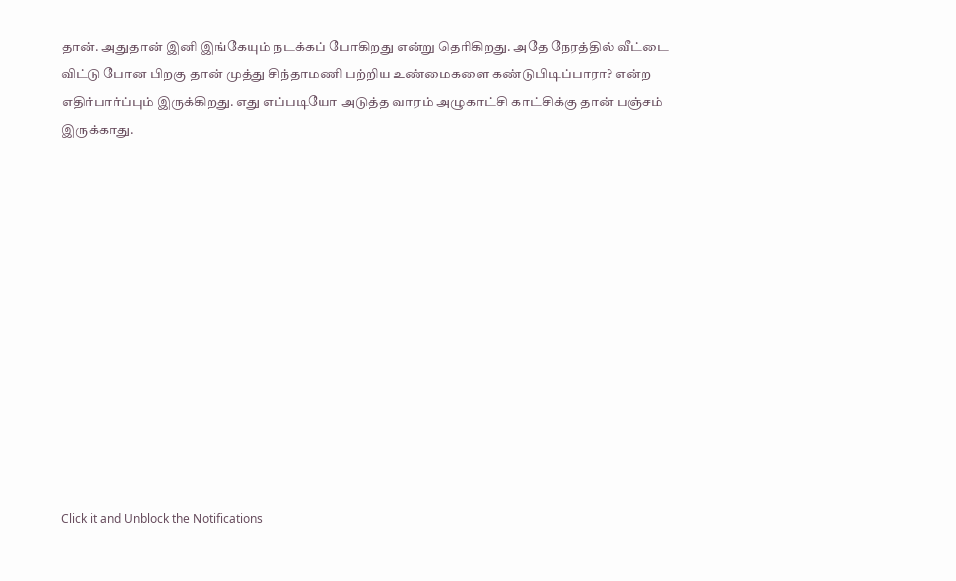தான். அதுதான் இனி இங்கேயும் நடக்கப் போகிறது என்று தெரிகிறது. அதே நேரத்தில் வீட்டை விட்டு போன பிறகு தான் முத்து சிந்தாமணி பற்றிய உண்மைகளை கண்டுபிடிப்பாரா? என்ற எதிர்பார்ப்பும் இருக்கிறது. எது எப்படியோ அடுத்த வாரம் அழுகாட்சி காட்சிக்கு தான் பஞ்சம் இருக்காது.













Click it and Unblock the Notifications